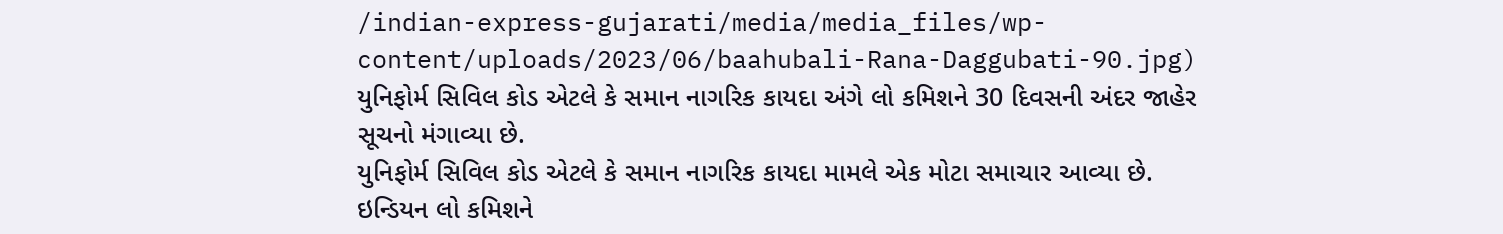/indian-express-gujarati/media/media_files/wp-content/uploads/2023/06/baahubali-Rana-Daggubati-90.jpg)
યુનિફોર્મ સિવિલ કોડ એટલે કે સમાન નાગરિક કાયદા અંગે લો કમિશને 30 દિવસની અંદર જાહેર સૂચનો મંગાવ્યા છે.
યુનિફોર્મ સિવિલ કોડ એટલે કે સમાન નાગરિક કાયદા મામલે એક મોટા સમાચાર આવ્યા છે. ઇન્ડિયન લો કમિશને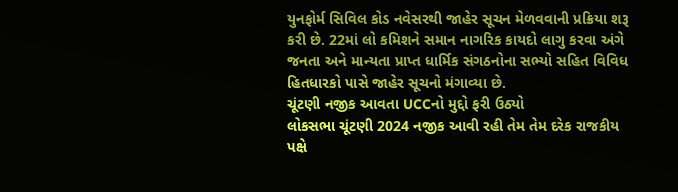યુનફોર્મ સિવિલ કોડ નવેસરથી જાહેર સૂચન મેળવવાની પ્રક્રિયા શરૂ કરી છે. 22માં લો કમિશને સમાન નાગરિક કાયદો લાગુ કરવા અંગે જનતા અને માન્યતા પ્રાપ્ત ધાર્મિક સંગઠનોના સભ્યો સહિત વિવિધ હિતધારકો પાસે જાહેર સૂચનો મંગાવ્યા છે.
ચૂંટણી નજીક આવતા UCCનો મુદ્દો ફરી ઉઠ્યો
લોકસભા ચૂંટણી 2024 નજીક આવી રહી તેમ તેમ દરેક રાજકીય પક્ષે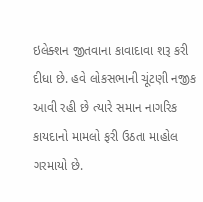ઇલેક્શન જીતવાના કાવાદાવા શરૂ કરી દીધા છે. હવે લોકસભાની ચૂંટણી નજીક આવી રહી છે ત્યારે સમાન નાગરિક કાયદાનો મામલો ફરી ઉઠતા માહોલ ગરમાયો છે.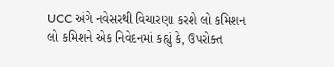UCC અંગે નવેસરથી વિચારણા કરશે લો કમિશન
લો કમિશને એક નિવેદનમાં કહ્યું કે, ઉપરોક્ત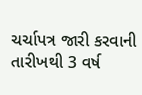ચર્ચાપત્ર જારી કરવાની તારીખથી 3 વર્ષ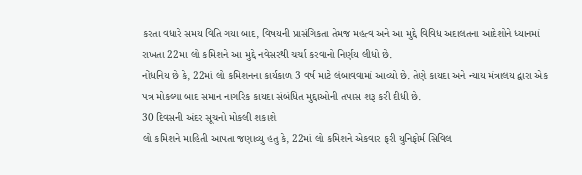કરતા વધારે સમય વિતિ ગયા બાદ, વિષયની પ્રાસંગિકતા તેમજ મહત્વ અને આ મુદ્દે વિવિધ અદાલતના આદેશોને ધ્યાનમાં રાખતા 22મા લો કમિશને આ મુદ્દે નવેસરથી ચર્ચા કરવાનો નિર્ણય લીધો છે.
નોંધનિય છે કે, 22માં લો કમિશનના કાર્યકાળ 3 વર્ષ માટે લંબાવવામાં આવ્યો છે. તેણે કાયદા અને ન્યાય મંત્રાલય દ્વારા એક પત્ર મોકલ્યા બાદ સમાન નાગરિક કાયદા સંબંધિત મુદ્દાઓની તપાસ શરૂ કરી દીધી છે.
30 દિવસની અંદર સૂચનો મોકલી શકાશે
લો કમિશને માહિતી આપતા જણાવ્યુ હતુ કે, 22માં લો કમિશને એકવાર ફરી યુનિફોર્મ સિવિલ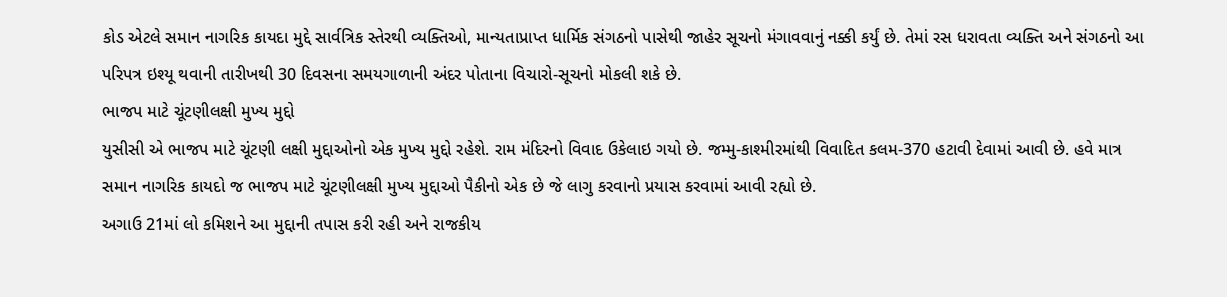કોડ એટલે સમાન નાગરિક કાયદા મુદ્દે સાર્વત્રિક સ્તેરથી વ્યક્તિઓ, માન્યતાપ્રાપ્ત ધાર્મિક સંગઠનો પાસેથી જાહેર સૂચનો મંગાવવાનું નક્કી કર્યું છે. તેમાં રસ ધરાવતા વ્યક્તિ અને સંગઠનો આ પરિપત્ર ઇશ્યૂ થવાની તારીખથી 30 દિવસના સમયગાળાની અંદર પોતાના વિચારો-સૂચનો મોકલી શકે છે.
ભાજપ માટે ચૂંટણીલક્ષી મુખ્ય મુદ્દો
યુસીસી એ ભાજપ માટે ચૂંટણી લક્ષી મુદ્દાઓનો એક મુખ્ય મુદ્દો રહેશે. રામ મંદિરનો વિવાદ ઉકેલાઇ ગયો છે. જમ્મુ-કાશ્મીરમાંથી વિવાદિત કલમ-370 હટાવી દેવામાં આવી છે. હવે માત્ર સમાન નાગરિક કાયદો જ ભાજપ માટે ચૂંટણીલક્ષી મુખ્ય મુદ્દાઓ પૈકીનો એક છે જે લાગુ કરવાનો પ્રયાસ કરવામાં આવી રહ્યો છે.
અગાઉ 21માં લો કમિશને આ મુદ્દાની તપાસ કરી રહી અને રાજકીય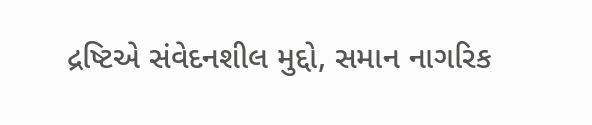દ્રષ્ટિએ સંવેદનશીલ મુદ્દો, સમાન નાગરિક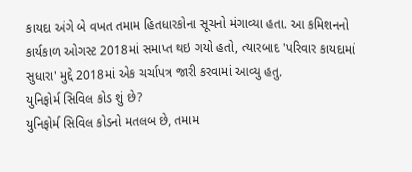કાયદા અંગે બે વખત તમામ હિતધારકોના સૂચનો મંગાવ્યા હતા. આ કમિશનનો કાર્યકાળ ઓગસ્ટ 2018માં સમાપ્ત થઇ ગયો હતો, ત્યારબાદ 'પરિવાર કાયદામાં સુધારા' મુદ્દે 2018માં એક ચર્ચાપત્ર જારી કરવામાં આવ્યુ હતુ.
યુનિફોર્મ સિવિલ કોડ શું છે?
યુનિફોર્મ સિવિલ કોડનો મતલબ છે, તમામ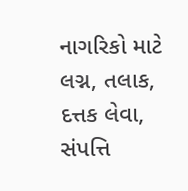નાગરિકો માટે લગ્ન, તલાક, દત્તક લેવા, સંપત્તિ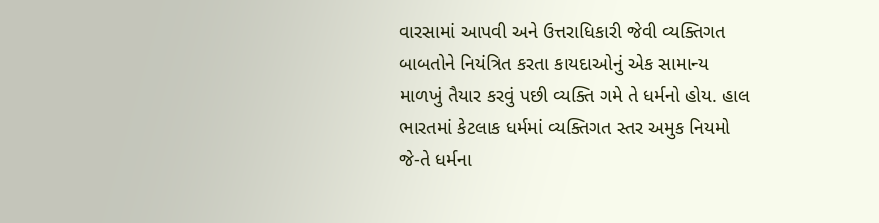વારસામાં આપવી અને ઉત્તરાધિકારી જેવી વ્યક્તિગત બાબતોને નિયંત્રિત કરતા કાયદાઓનું એક સામાન્ય માળખું તૈયાર કરવું પછી વ્યક્તિ ગમે તે ધર્મનો હોય. હાલ ભારતમાં કેટલાક ધર્મમાં વ્યક્તિગત સ્તર અમુક નિયમો જે-તે ધર્મના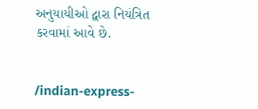અનુયાયીઓ દ્વારા નિયંત્રિત કરવામાં આવે છે.


/indian-express-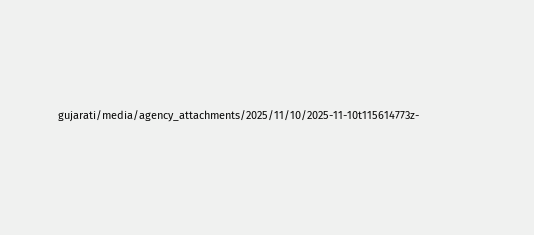gujarati/media/agency_attachments/2025/11/10/2025-11-10t115614773z-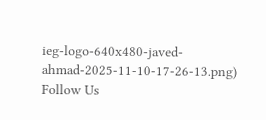ieg-logo-640x480-javed-ahmad-2025-11-10-17-26-13.png)
Follow Us